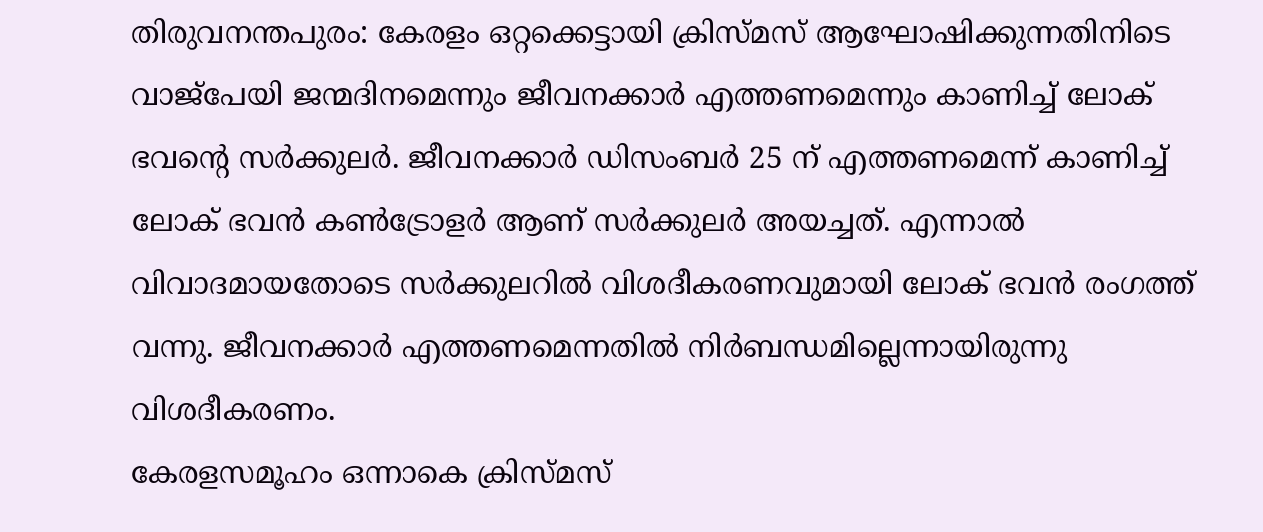തിരുവനന്തപുരം: കേരളം ഒറ്റക്കെട്ടായി ക്രിസ്മസ് ആഘോഷിക്കുന്നതിനിടെ വാജ്പേയി ജന്മദിനമെന്നും ജീവനക്കാർ എത്തണമെന്നും കാണിച്ച് ലോക് ഭവന്റെ സർക്കുലർ. ജീവനക്കാർ ഡിസംബർ 25 ന് എത്തണമെന്ന് കാണിച്ച് ലോക് ഭവൻ കൺട്രോളർ ആണ് സർക്കുലർ അയച്ചത്. എന്നാൽ വിവാദമായതോടെ സർക്കുലറിൽ വിശദീകരണവുമായി ലോക് ഭവൻ രംഗത്ത് വന്നു. ജീവനക്കാർ എത്തണമെന്നതിൽ നിർബന്ധമില്ലെന്നായിരുന്നു വിശദീകരണം.
കേരളസമൂഹം ഒന്നാകെ ക്രിസ്മസ്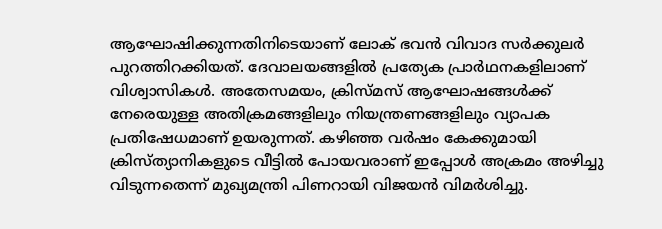ആഘോഷിക്കുന്നതിനിടെയാണ് ലോക് ഭവൻ വിവാദ സർക്കുലർ പുറത്തിറക്കിയത്. ദേവാലയങ്ങളിൽ പ്രത്യേക പ്രാർഥനകളിലാണ് വിശ്വാസികൾ. അതേസമയം, ക്രിസ്മസ് ആഘോഷങ്ങൾക്ക് നേരെയുള്ള അതിക്രമങ്ങളിലും നിയന്ത്രണങ്ങളിലും വ്യാപക പ്രതിഷേധമാണ് ഉയരുന്നത്. കഴിഞ്ഞ വർഷം കേക്കുമായി ക്രിസ്ത്യാനികളുടെ വീട്ടിൽ പോയവരാണ് ഇപ്പോൾ അക്രമം അഴിച്ചു വിടുന്നതെന്ന് മുഖ്യമന്ത്രി പിണറായി വിജയൻ വിമർശിച്ചു.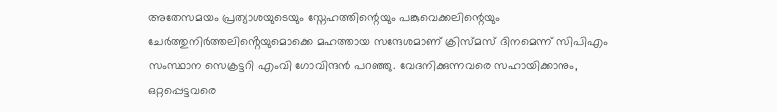അതേസമയം പ്രത്യാശയുടെയും സ്നേഹത്തിന്റെയും പങ്കുവെക്കലിന്റെയും ചേർത്തുനിർത്തലിൻ്റെയുമൊക്കെ മഹത്തായ സന്ദേശമാണ് ക്രിസ്മസ് ദിനമെന്ന് സിപിഎം സംസ്ഥാന സെക്രട്ടറി എംവി ഗോവിന്ദൻ പറഞ്ഞു. വേദനിക്കുന്നവരെ സഹായിക്കാനും, ഒറ്റപ്പെട്ടവരെ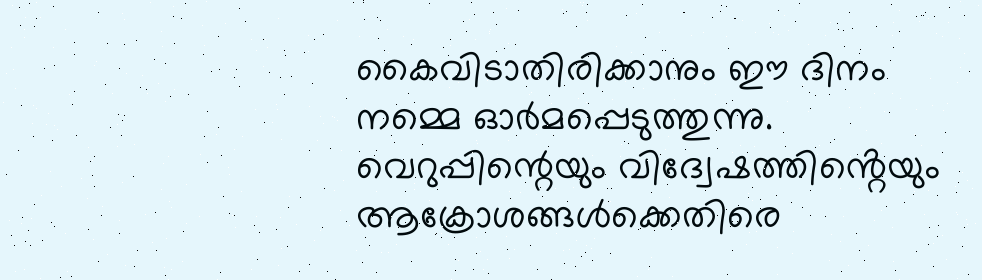കൈവിടാതിരിക്കാനും ഈ ദിനം നമ്മെ ഓർമപ്പെടുത്തുന്നു. വെറുപ്പിന്റെയും വിദ്വേഷത്തിൻ്റെയും ആക്രോശങ്ങൾക്കെതിരെ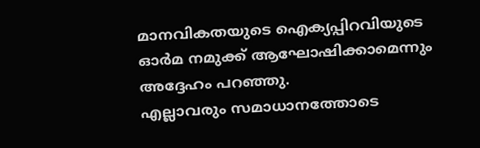മാനവികതയുടെ ഐക്യപ്പിറവിയുടെ ഓർമ നമുക്ക് ആഘോഷിക്കാമെന്നും അദ്ദേഹം പറഞ്ഞു.
എല്ലാവരും സമാധാനത്തോടെ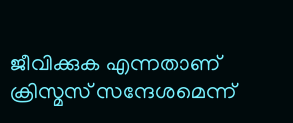ജീവിക്കുക എന്നതാണ് ക്രിസ്മസ് സന്ദേശമെന്ന്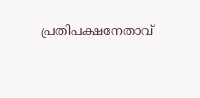പ്രതിപക്ഷനേതാവ്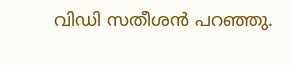വിഡി സതീശൻ പറഞ്ഞു.